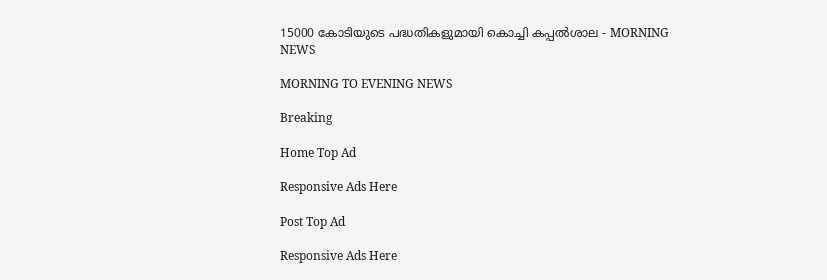15000 കോടിയുടെ പദ്ധതികളുമായി കൊച്ചി കപ്പല്‍ശാല - MORNING NEWS

MORNING TO EVENING NEWS

Breaking

Home Top Ad

Responsive Ads Here

Post Top Ad

Responsive Ads Here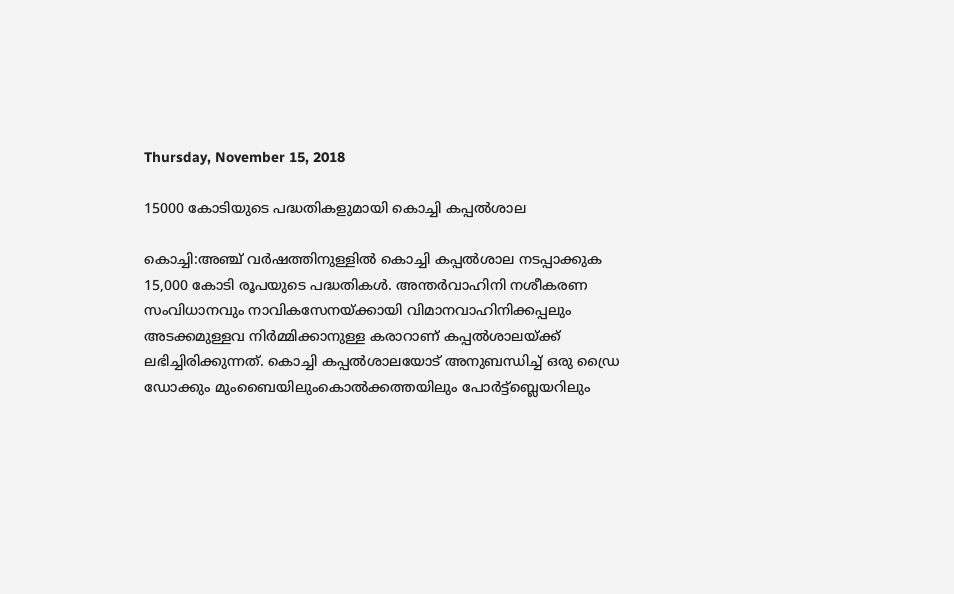Thursday, November 15, 2018

15000 കോടിയുടെ പദ്ധതികളുമായി കൊച്ചി കപ്പല്‍ശാല

കൊച്ചി:അഞ്ച് വർഷത്തിനുള്ളിൽ കൊച്ചി കപ്പൽശാല നടപ്പാക്കുക 15,000 കോടി രൂപയുടെ പദ്ധതികൾ. അന്തർവാഹിനി നശീകരണ സംവിധാനവും നാവികസേനയ്ക്കായി വിമാനവാഹിനിക്കപ്പലും അടക്കമുള്ളവ നിർമ്മിക്കാനുള്ള കരാറാണ് കപ്പൽശാലയ്ക്ക് ലഭിച്ചിരിക്കുന്നത്. കൊച്ചി കപ്പൽശാലയോട് അനുബന്ധിച്ച് ഒരു ഡ്രൈ ഡോക്കും മുംബൈയിലുംകൊൽക്കത്തയിലും പോർട്ട്ബ്ലെയറിലും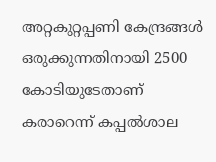അറ്റകുറ്റപ്പണി കേന്ദ്രങ്ങൾ ഒരുക്കുന്നതിനായി 2500 കോടിയുടേതാണ് കരാറെന്ന് കപ്പൽശാല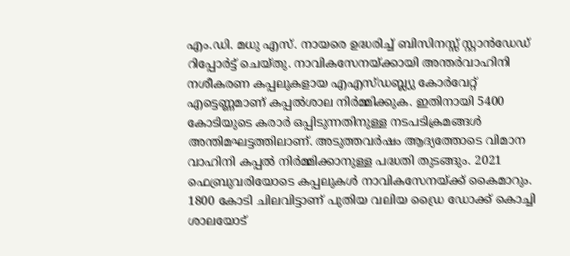എം.ഡി. മധു എസ്. നായരെ ഉദ്ധരിച്ച് ബിസിനസ്സ് സ്റ്റാൻഡേഡ് റിപ്പോർട്ട് ചെയ്തു. നാവികസേനയ്ക്കായി അന്തർവാഹിനി നശീകരണ കപ്പലുകളായ എഎസ്ഡബ്ല്യു കോർവേറ്റ് എട്ടെണ്ണമാണ് കപ്പൽശാല നിർമ്മിക്കുക. ഇതിനായി 5400 കോടിയുടെ കരാർ ഒപ്പിടുന്നതിനുള്ള നടപടിക്രമങ്ങൾ അന്തിമഘട്ടത്തിലാണ്. അടുത്തവർഷം ആദ്യത്തോടെ വിമാന വാഹിനി കപ്പൽ നിർമ്മിക്കാനുള്ള പദ്ധതി തുടങ്ങും. 2021 ഫെബ്രുവരിയോടെ കപ്പലുകൾ നാവികസേനയ്ക്ക് കൈമാറും. 1800 കോടി ചിലവിട്ടാണ് പുതിയ വലിയ ഡ്രൈ ഡോക്ക് കൊച്ചി ശാലയോട്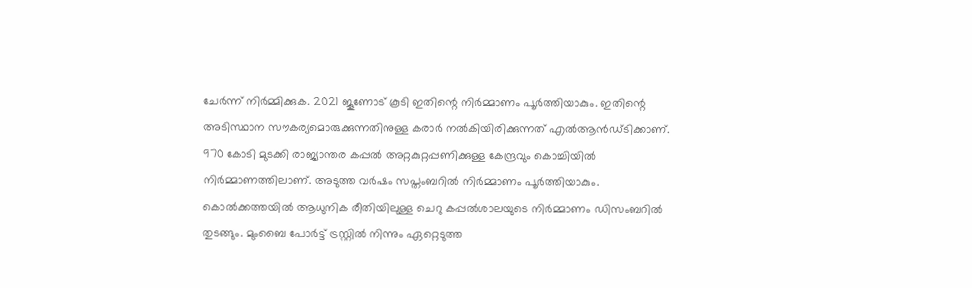ചേർന്ന് നിർമ്മിക്കുക. 2021 ജൂണോട് കൂടി ഇതിന്റെ നിർമ്മാണം പൂർത്തിയാകും. ഇതിന്റെ അടിസ്ഥാന സൗകര്യമൊരുക്കുന്നതിനുള്ള കരാർ നൽകിയിരിക്കുന്നത് എൽആൻഡ്ടിക്കാണ്. 970 കോടി മുടക്കി രാജ്യാന്തര കപ്പൽ അറ്റകുറ്റപ്പണിക്കുള്ള കേന്ദ്രവും കൊച്ചിയിൽ നിർമ്മാണത്തിലാണ്. അടുത്ത വർഷം സപ്തംബറിൽ നിർമ്മാണം പൂർത്തിയാകും. കൊൽക്കത്തയിൽ ആധുനിക രീതിയിലുള്ള ചെറു കപ്പൽശാലയുടെ നിർമ്മാണം ഡിസംബറിൽ തുടങ്ങും. മുംബൈ പോർട്ട് ട്രസ്റ്റിൽ നിന്നും ഏറ്റെടുത്ത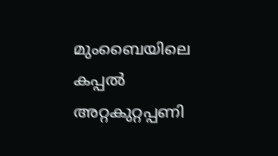മുംബൈയിലെ കപ്പൽ അറ്റകുറ്റപ്പണി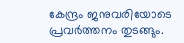കേന്ദ്രം ജനുവരിയോടെ പ്രവർത്തനം തുടങ്ങും.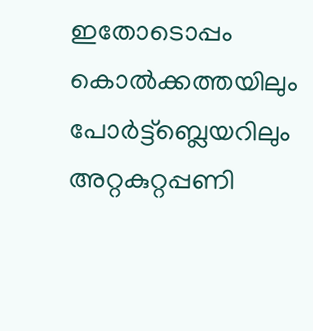ഇതോടൊപ്പം കൊൽക്കത്തയിലും പോർട്ട്ബ്ലെയറിലും അറ്റകുറ്റപ്പണി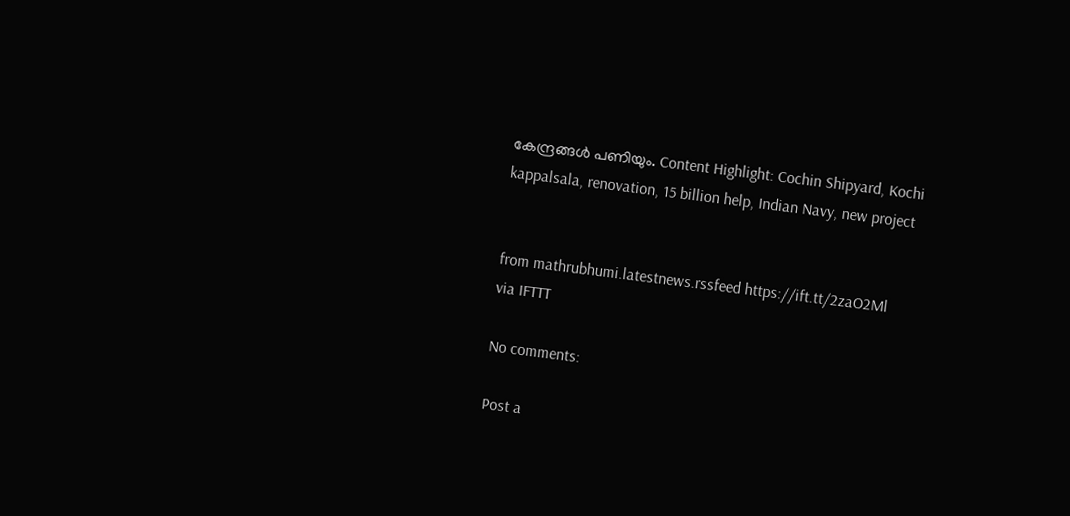കേന്ദ്രങ്ങൾ പണിയും. Content Highlight: Cochin Shipyard, Kochi kappalsala, renovation, 15 billion help, Indian Navy, new project


from mathrubhumi.latestnews.rssfeed https://ift.tt/2zaO2Ml
via IFTTT

No comments:

Post a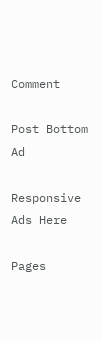Comment

Post Bottom Ad

Responsive Ads Here

Pages